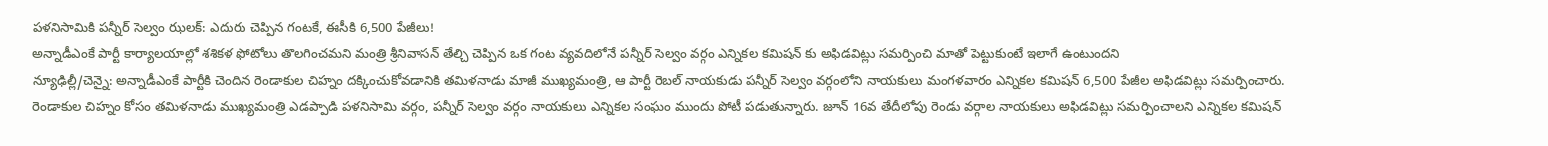పళనిసామికి పన్నీర్ సెల్వం ఝలక్: ఎదురు చెప్పిన గంటకే, ఈసీకి 6,500 పేజీలు!
అన్నాడీఎంకే పార్టీ కార్యాలయాల్లో శశికళ ఫోటోలు తొలగించమని మంత్రి శ్రీనివాసన్ తేల్చి చెప్పిన ఒక గంట వ్యవదిలోనే పన్నీర్ సెల్వం వర్గం ఎన్నికల కమిషన్ కు అఫిడవిట్లు సమర్పించి మాతో పెట్టుకుంటే ఇలాగే ఉంటుందని
న్యూఢిల్లీ/చెన్నై: అన్నాడీఎంకే పార్టీకి చెందిన రెండాకుల చిహ్నం దక్కించుకోవడానికి తమిళనాడు మాజీ ముఖ్యమంత్రి, ఆ పార్టీ రెబల్ నాయకుడు పన్నీర్ సెల్వం వర్గంలోని నాయకులు మంగళవారం ఎన్నికల కమిషన్ 6,500 పేజీల అఫిడవిట్లు సమర్పించారు.
రెండాకుల చిహ్నం కోసం తమిళనాడు ముఖ్యమంత్రి ఎడప్పాడి పళనిసామి వర్గం, పన్నీర్ సెల్వం వర్గం నాయకులు ఎన్నికల సంఘం ముందు పోటీ పడుతున్నారు. జూన్ 16వ తేదీలోపు రెండు వర్గాల నాయకులు అఫిడవిట్లు సమర్పించాలని ఎన్నికల కమిషన్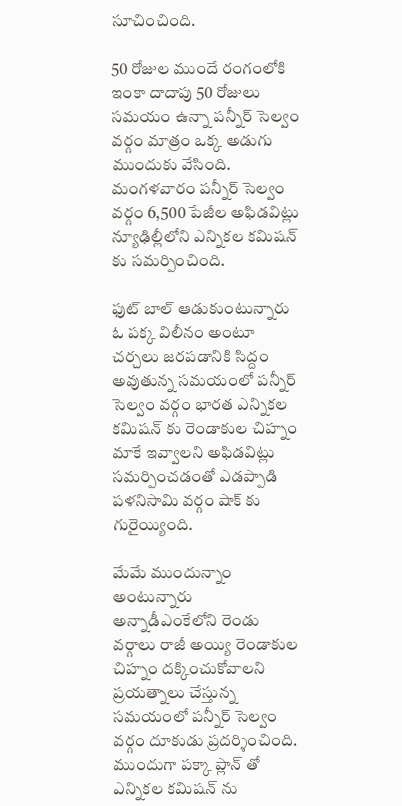సూచించింది.

50 రోజుల ముందే రంగంలోకి
ఇంకా దాదాపు 50 రోజులు సమయం ఉన్నా పన్నీర్ సెల్వం వర్గం మాత్రం ఒక్క అడుగు ముందుకు వేసింది. మంగళవారం పన్నీర్ సెల్వం వర్గం 6,500 పేజీల అఫిడవిట్లు న్యూఢిల్లీలోని ఎన్నికల కమిషన్ కు సమర్పించింది.

ఫుట్ బాల్ ఆడుకుంటున్నారు
ఓ పక్క విలీనం అంటూ చర్చలు జరపడానికి సిద్దం అవుతున్న సమయంలో పన్నీర్ సెల్వం వర్గం భారత ఎన్నికల కమిషన్ కు రెండాకుల చిహ్నం మాకే ఇవ్వాలని అఫిడవిట్లు సమర్పించడంతో ఎడప్పాడి పళనిసామి వర్గం షాక్ కు గురైయ్యింది.

మేమే ముందున్నాం అంటున్నారు
అన్నాడీఎంకేలోని రెండు వర్గాలు రాజీ అయ్యి రెండాకుల చిహ్నం దక్కించుకోవాలని ప్రయత్నాలు చేస్తున్న సమయంలో పన్నీర్ సెల్వం వర్గం దూకుడు ప్రదర్శించింది. ముందుగా పక్కా ప్లాన్ తో ఎన్నికల కమిషన్ ను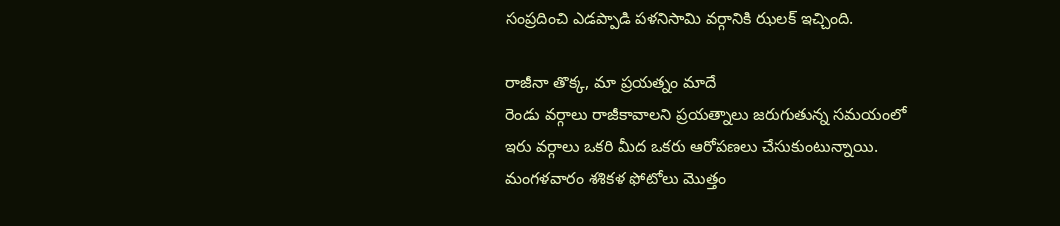సంప్రదించి ఎడప్పాడి పళనిసామి వర్గానికి ఝలక్ ఇచ్చింది.

రాజీనా తొక్క, మా ప్రయత్నం మాదే
రెండు వర్గాలు రాజీకావాలని ప్రయత్నాలు జరుగుతున్న సమయంలో ఇరు వర్గాలు ఒకరి మీద ఒకరు ఆరోపణలు చేసుకుంటున్నాయి. మంగళవారం శశికళ ఫోటోలు మొత్తం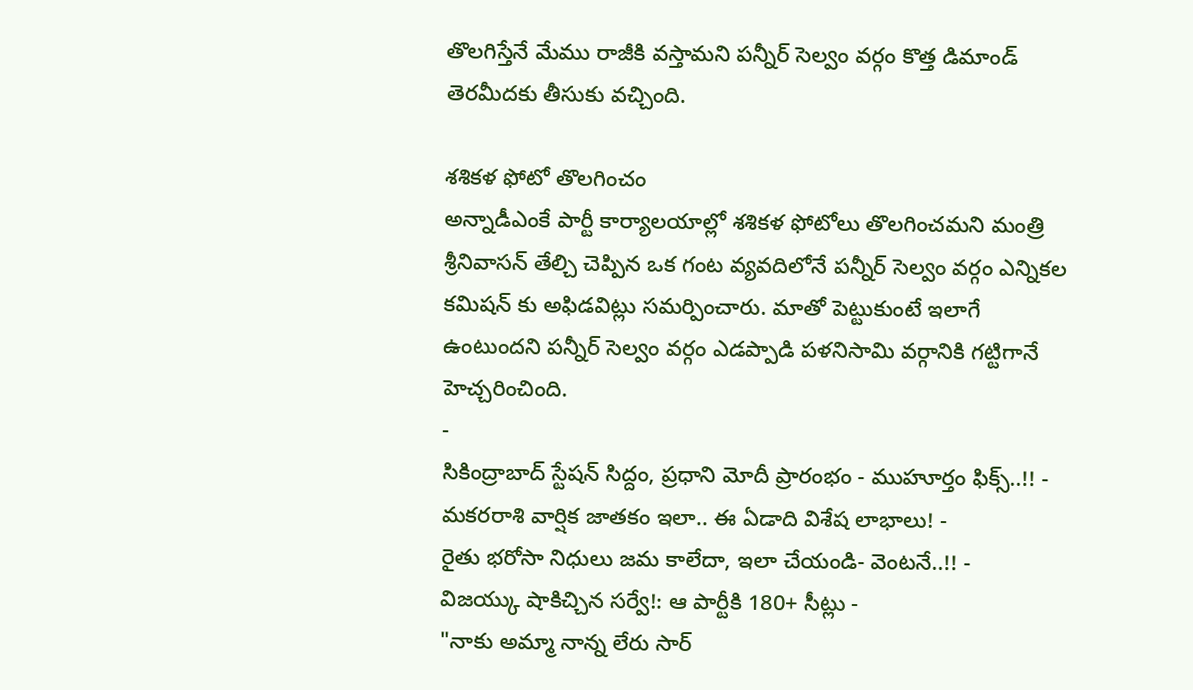తొలగిస్తేనే మేము రాజీకి వస్తామని పన్నీర్ సెల్వం వర్గం కొత్త డిమాండ్ తెరమీదకు తీసుకు వచ్చింది.

శశికళ ఫోటో తొలగించం
అన్నాడీఎంకే పార్టీ కార్యాలయాల్లో శశికళ ఫోటోలు తొలగించమని మంత్రి శ్రీనివాసన్ తేల్చి చెప్పిన ఒక గంట వ్యవదిలోనే పన్నీర్ సెల్వం వర్గం ఎన్నికల కమిషన్ కు అఫిడవిట్లు సమర్పించారు. మాతో పెట్టుకుంటే ఇలాగే ఉంటుందని పన్నీర్ సెల్వం వర్గం ఎడప్పాడి పళనిసామి వర్గానికి గట్టిగానే హెచ్చరించింది.
-
సికింద్రాబాద్ స్టేషన్ సిద్దం, ప్రధాని మోదీ ప్రారంభం - ముహూర్తం ఫిక్స్..!! -
మకరరాశి వార్షిక జాతకం ఇలా.. ఈ ఏడాది విశేష లాభాలు! -
రైతు భరోసా నిధులు జమ కాలేదా, ఇలా చేయండి- వెంటనే..!! -
విజయ్కు షాకిచ్చిన సర్వే!: ఆ పార్టీకి 180+ సీట్లు -
"నాకు అమ్మా నాన్న లేరు సార్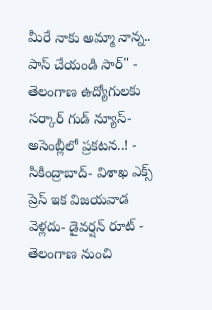మీరే నాకు అమ్మా నాన్న.. పాస్ చేయండి సార్" -
తెలంగాణ ఉద్యోగులకు సర్కార్ గుడ్ న్యూస్-అసెంబ్లీలో ప్రకటన..! -
సికింద్రాబాద్- విశాఖ ఎక్స్ ప్రెస్ ఇక విజయవాడ వెళ్లదు- డైవర్షన్ రూట్ -
తెలంగాణ నుంచి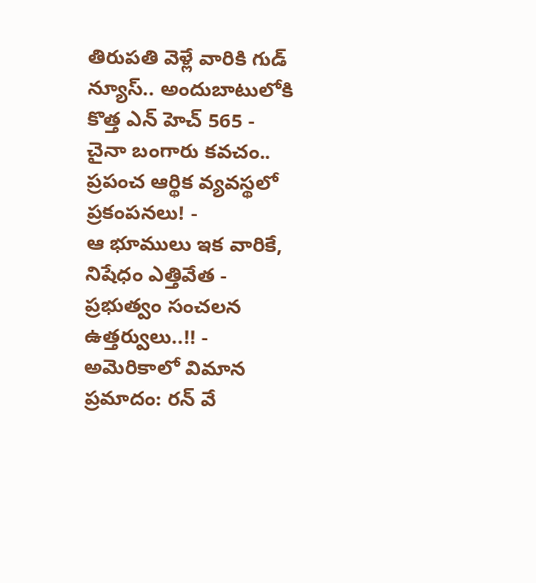తిరుపతి వెళ్లే వారికి గుడ్ న్యూస్.. అందుబాటులోకి కొత్త ఎన్ హెచ్ 565 -
చైనా బంగారు కవచం.. ప్రపంచ ఆర్థిక వ్యవస్థలో ప్రకంపనలు! -
ఆ భూములు ఇక వారికే, నిషేధం ఎత్తివేత - ప్రభుత్వం సంచలన ఉత్తర్వులు..!! -
అమెరికాలో విమాన ప్రమాదం: రన్ వే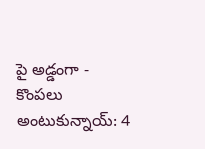పై అడ్డంగా -
కొంపలు అంటుకున్నాయ్: 4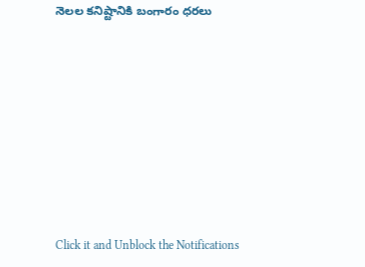నెలల కనిష్టానికి బంగారం ధరలు












Click it and Unblock the Notifications